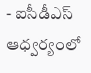- ఐసీడీఎస్ ఆధ్వర్యంలో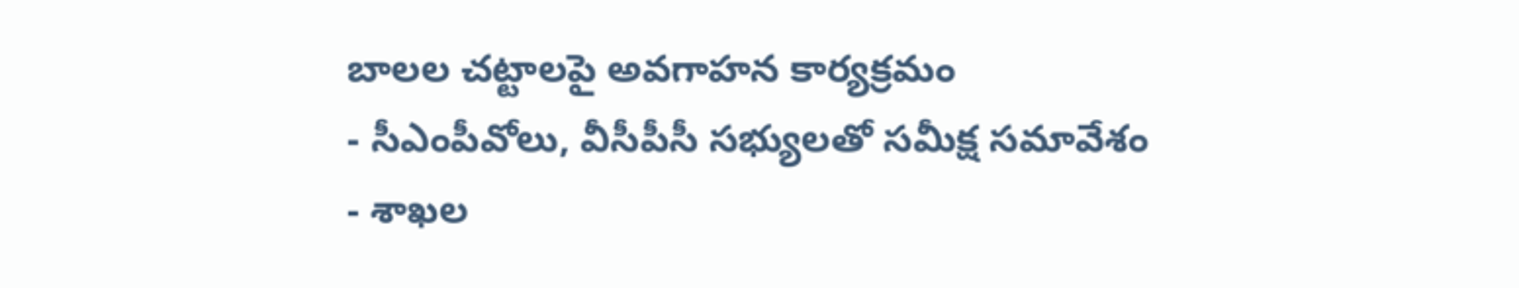బాలల చట్టాలపై అవగాహన కార్యక్రమం
- సీఎంపీవోలు, వీసీపీసీ సభ్యులతో సమీక్ష సమావేశం
- శాఖల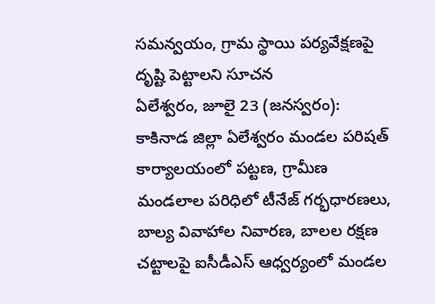సమన్వయం, గ్రామ స్థాయి పర్యవేక్షణపై దృష్టి పెట్టాలని సూచన
ఏలేశ్వరం, జూలై 23 (జనస్వరం): కాకినాడ జిల్లా ఏలేశ్వరం మండల పరిషత్ కార్యాలయంలో పట్టణ, గ్రామీణ మండలాల పరిధిలో టీనేజ్ గర్భధారణలు, బాల్య వివాహాల నివారణ, బాలల రక్షణ చట్టాలపై ఐసీడీఎస్ ఆధ్వర్యంలో మండల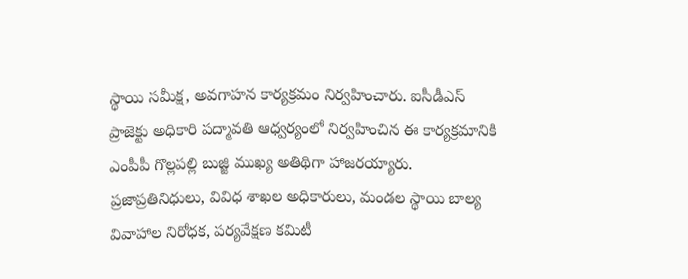స్థాయి సమీక్ష, అవగాహన కార్యక్రమం నిర్వహించారు. ఐసీడీఎస్ ప్రాజెక్టు అధికారి పద్మావతి ఆధ్వర్యంలో నిర్వహించిన ఈ కార్యక్రమానికి ఎంపీపీ గొల్లపల్లి బుజ్జి ముఖ్య అతిథిగా హాజరయ్యారు. ప్రజాప్రతినిధులు, వివిధ శాఖల అధికారులు, మండల స్థాయి బాల్య వివాహాల నిరోధక, పర్యవేక్షణ కమిటీ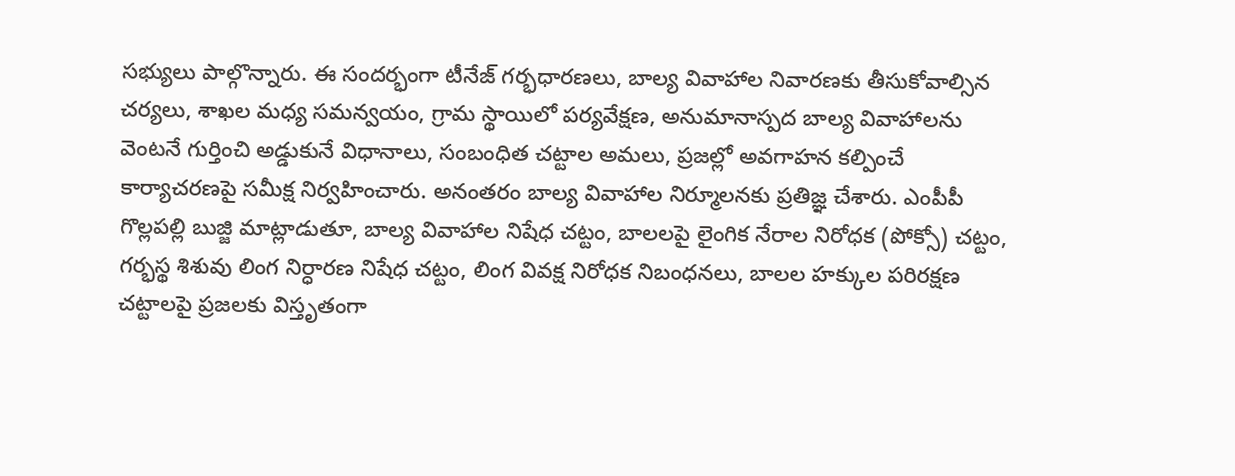సభ్యులు పాల్గొన్నారు. ఈ సందర్భంగా టీనేజ్ గర్భధారణలు, బాల్య వివాహాల నివారణకు తీసుకోవాల్సిన చర్యలు, శాఖల మధ్య సమన్వయం, గ్రామ స్థాయిలో పర్యవేక్షణ, అనుమానాస్పద బాల్య వివాహాలను వెంటనే గుర్తించి అడ్డుకునే విధానాలు, సంబంధిత చట్టాల అమలు, ప్రజల్లో అవగాహన కల్పించే కార్యాచరణపై సమీక్ష నిర్వహించారు. అనంతరం బాల్య వివాహాల నిర్మూలనకు ప్రతిజ్ఞ చేశారు. ఎంపీపీ గొల్లపల్లి బుజ్జి మాట్లాడుతూ, బాల్య వివాహాల నిషేధ చట్టం, బాలలపై లైంగిక నేరాల నిరోధక (పోక్సో) చట్టం, గర్భస్థ శిశువు లింగ నిర్ధారణ నిషేధ చట్టం, లింగ వివక్ష నిరోధక నిబంధనలు, బాలల హక్కుల పరిరక్షణ చట్టాలపై ప్రజలకు విస్తృతంగా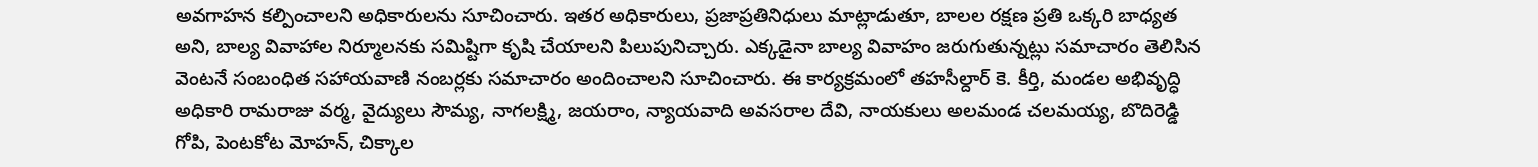అవగాహన కల్పించాలని అధికారులను సూచించారు. ఇతర అధికారులు, ప్రజాప్రతినిధులు మాట్లాడుతూ, బాలల రక్షణ ప్రతి ఒక్కరి బాధ్యత అని, బాల్య వివాహాల నిర్మూలనకు సమిష్టిగా కృషి చేయాలని పిలుపునిచ్చారు. ఎక్కడైనా బాల్య వివాహం జరుగుతున్నట్లు సమాచారం తెలిసిన వెంటనే సంబంధిత సహాయవాణి నంబర్లకు సమాచారం అందించాలని సూచించారు. ఈ కార్యక్రమంలో తహసీల్దార్ కె. కీర్తి, మండల అభివృద్ధి అధికారి రామరాజు వర్మ, వైద్యులు సౌమ్య, నాగలక్ష్మి, జయరాం, న్యాయవాది అవసరాల దేవి, నాయకులు అలమండ చలమయ్య, బొదిరెడ్డి గోపి, పెంటకోట మోహన్, చిక్కాల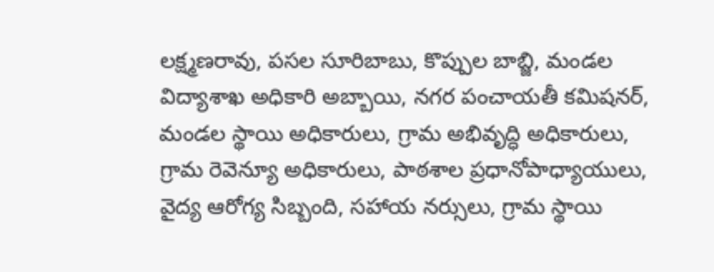లక్ష్మణరావు, పసల సూరిబాబు, కొప్పుల బాబ్జి, మండల విద్యాశాఖ అధికారి అబ్బాయి, నగర పంచాయతీ కమిషనర్, మండల స్థాయి అధికారులు, గ్రామ అభివృద్ధి అధికారులు, గ్రామ రెవెన్యూ అధికారులు, పాఠశాల ప్రధానోపాధ్యాయులు, వైద్య ఆరోగ్య సిబ్బంది, సహాయ నర్సులు, గ్రామ స్థాయి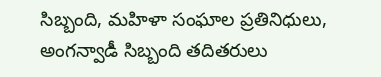సిబ్బంది, మహిళా సంఘాల ప్రతినిధులు, అంగన్వాడీ సిబ్బంది తదితరులు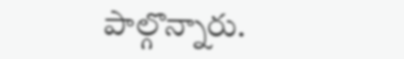పాల్గొన్నారు.